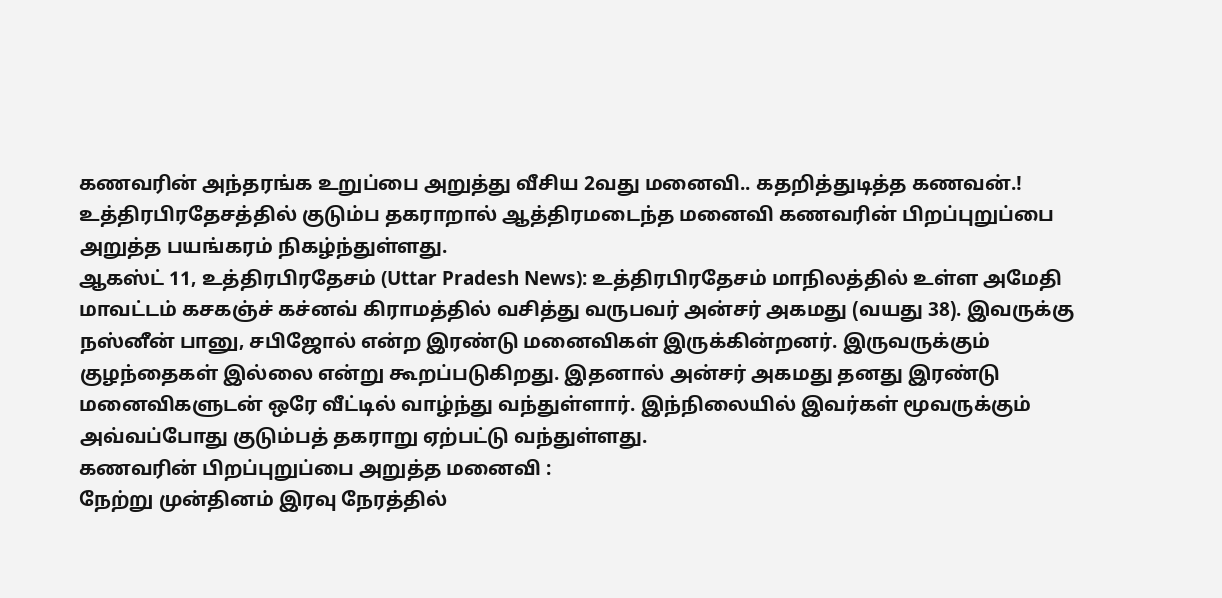கணவரின் அந்தரங்க உறுப்பை அறுத்து வீசிய 2வது மனைவி.. கதறித்துடித்த கணவன்.!
உத்திரபிரதேசத்தில் குடும்ப தகராறால் ஆத்திரமடைந்த மனைவி கணவரின் பிறப்புறுப்பை அறுத்த பயங்கரம் நிகழ்ந்துள்ளது.
ஆகஸ்ட் 11, உத்திரபிரதேசம் (Uttar Pradesh News): உத்திரபிரதேசம் மாநிலத்தில் உள்ள அமேதி மாவட்டம் கசகஞ்ச் கச்னவ் கிராமத்தில் வசித்து வருபவர் அன்சர் அகமது (வயது 38). இவருக்கு நஸ்னீன் பானு, சபிஜோல் என்ற இரண்டு மனைவிகள் இருக்கின்றனர். இருவருக்கும் குழந்தைகள் இல்லை என்று கூறப்படுகிறது. இதனால் அன்சர் அகமது தனது இரண்டு மனைவிகளுடன் ஒரே வீட்டில் வாழ்ந்து வந்துள்ளார். இந்நிலையில் இவர்கள் மூவருக்கும் அவ்வப்போது குடும்பத் தகராறு ஏற்பட்டு வந்துள்ளது.
கணவரின் பிறப்புறுப்பை அறுத்த மனைவி :
நேற்று முன்தினம் இரவு நேரத்தில்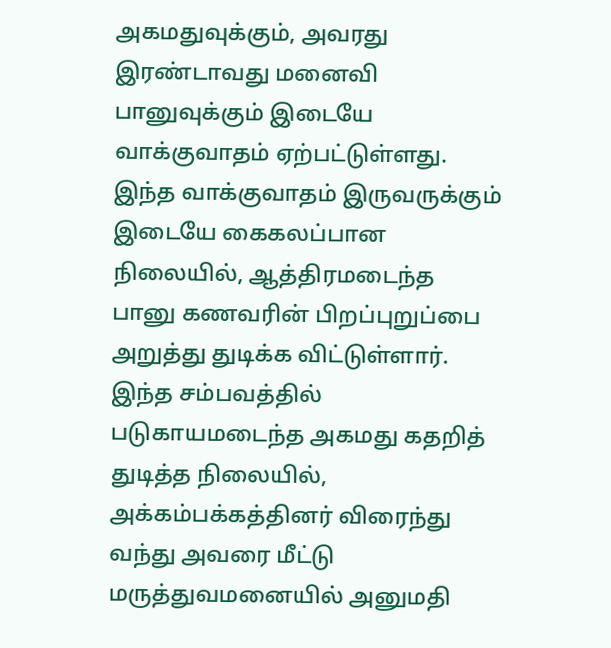அகமதுவுக்கும், அவரது இரண்டாவது மனைவி பானுவுக்கும் இடையே வாக்குவாதம் ஏற்பட்டுள்ளது. இந்த வாக்குவாதம் இருவருக்கும் இடையே கைகலப்பான நிலையில், ஆத்திரமடைந்த பானு கணவரின் பிறப்புறுப்பை அறுத்து துடிக்க விட்டுள்ளார். இந்த சம்பவத்தில் படுகாயமடைந்த அகமது கதறித் துடித்த நிலையில், அக்கம்பக்கத்தினர் விரைந்து வந்து அவரை மீட்டு மருத்துவமனையில் அனுமதி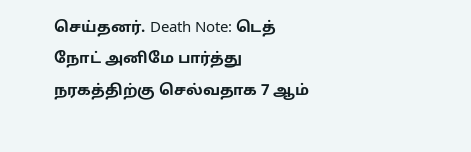செய்தனர். Death Note: டெத் நோட் அனிமே பார்த்து நரகத்திற்கு செல்வதாக 7 ஆம்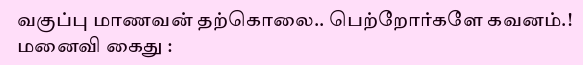வகுப்பு மாணவன் தற்கொலை.. பெற்றோர்களே கவனம்.!
மனைவி கைது :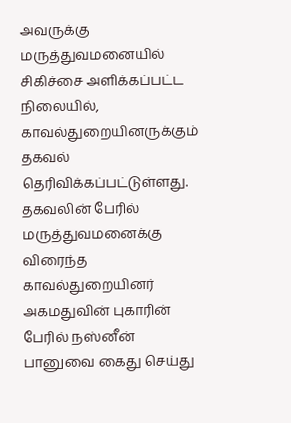அவருக்கு மருத்துவமனையில் சிகிச்சை அளிக்கப்பட்ட நிலையில், காவல்துறையினருக்கும் தகவல் தெரிவிக்கப்பட்டுள்ளது. தகவலின் பேரில் மருத்துவமனைக்கு விரைந்த காவல்துறையினர் அகமதுவின் புகாரின் பேரில் நஸ்னீன் பானுவை கைது செய்து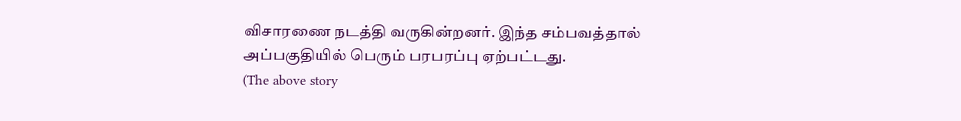விசாரணை நடத்தி வருகின்றனர். இந்த சம்பவத்தால் அப்பகுதியில் பெரும் பரபரப்பு ஏற்பட்டது.
(The above story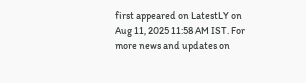first appeared on LatestLY on Aug 11, 2025 11:58 AM IST. For more news and updates on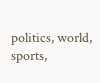politics, world, sports,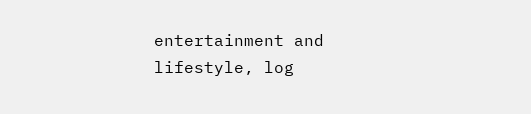entertainment and lifestyle, log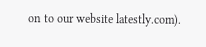on to our website latestly.com).